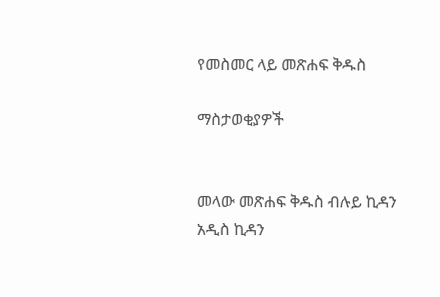የመስመር ላይ መጽሐፍ ቅዱስ

ማስታወቂያዎች


መላው መጽሐፍ ቅዱስ ብሉይ ኪዳን አዲስ ኪዳን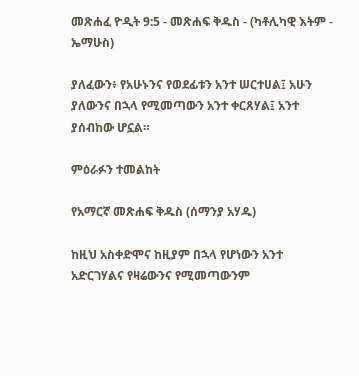መጽሐፈ ዮዲት 9:5 - መጽሐፍ ቅዱስ - (ካቶሊካዊ እትም - ኤማሁስ)

ያለፈውን፥ የአሁኑንና የወደፊቱን አንተ ሠርተሀል፤ አሁን ያለውንና በኋላ የሚመጣውን አንተ ቀርጸሃል፤ አንተ ያሰብከው ሆኗል።

ምዕራፉን ተመልከት

የአማርኛ መጽሐፍ ቅዱስ (ሰማንያ አሃዱ)

ከዚህ አስቀድሞና ከዚያም በኋላ የሆነውን አንተ አድርገሃልና የዛሬውንና የሚመጣውንም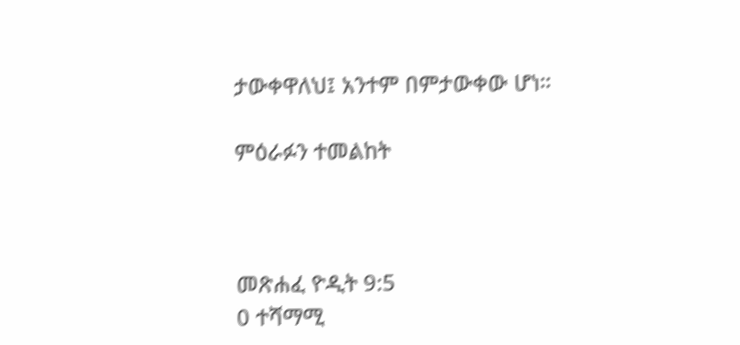ታውቀዋለህ፤ አንተም በምታውቀው ሆነ።

ምዕራፉን ተመልከት



መጽሐፈ ዮዲት 9:5
0 ተሻማሚ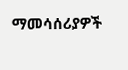ማመሳሰሪያዎች